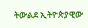ትውልደ ኢትዮጵያዊው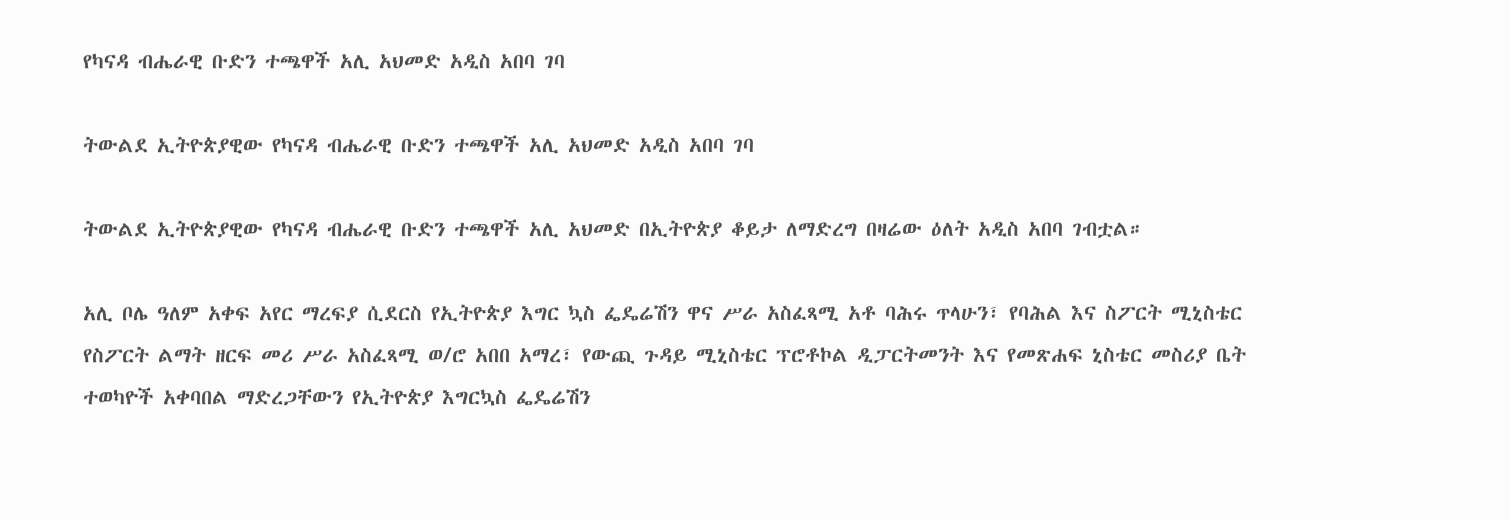የካናዳ ብሔራዊ ቡድን ተጫዋች አሊ አህመድ አዲስ አበባ ገባ

ትውልደ ኢትዮጵያዊው የካናዳ ብሔራዊ ቡድን ተጫዋች አሊ አህመድ አዲስ አበባ ገባ

ትውልደ ኢትዮጵያዊው የካናዳ ብሔራዊ ቡድን ተጫዋች አሊ አህመድ በኢትዮጵያ ቆይታ ለማድረግ በዛሬው ዕለት አዲስ አበባ ገብቷል።

አሊ ቦሌ ዓለም አቀፍ አየር ማረፍያ ሲደርስ የኢትዮጵያ እግር ኳስ ፌዴሬሽን ዋና ሥራ አስፈጻሚ አቶ ባሕሩ ጥላሁን፣ የባሕል እና ስፖርት ሚኒስቴር የስፖርት ልማት ዘርፍ መሪ ሥራ አስፈጻሚ ወ/ሮ አበበ አማረ፣ የውጪ ጉዳይ ሚኒስቴር ፕሮቶኮል ዲፓርትመንት እና የመጽሐፍ ኒስቴር መስሪያ ቤት ተወካዮች አቀባበል ማድረጋቸውን የኢትዮጵያ እግርኳስ ፌዴሬሽን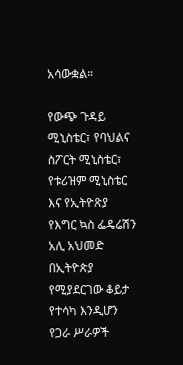አሳውቋል።

የውጭ ጉዳይ ሚኒስቴር፣ የባህልና ስፖርት ሚኒስቴር፣ የቱሪዝም ሚኒስቴር እና የኢትዮጽያ የእግር ኳስ ፌዴሬሽን አሊ አህመድ በኢትዮጵያ የሚያደርገው ቆይታ የተሳካ እንዲሆን የጋራ ሥራዎች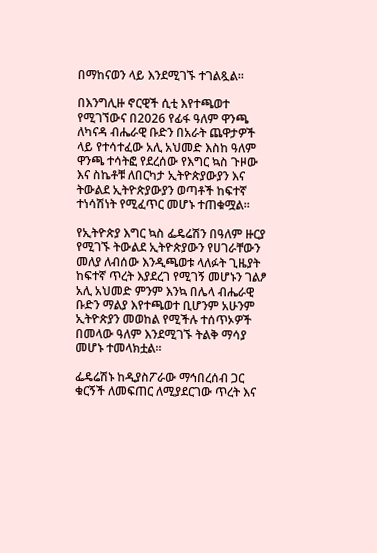በማከናወን ላይ እንደሚገኙ ተገልጿል።

በእንግሊዙ ኖርዊች ሲቲ እየተጫወተ የሚገኘውና በ2026 የፊፋ ዓለም ዋንጫ ለካናዳ ብሔራዊ ቡድን በአራት ጨዋታዎች ላይ የተሳተፈው አሊ አህመድ እስከ ዓለም ዋንጫ ተሳትፎ የደረሰው የእግር ኳስ ጉዞው እና ስኬቶቹ ለበርካታ ኢትዮጵያውያን እና ትውልደ ኢትዮጵያውያን ወጣቶች ከፍተኛ ተነሳሽነት የሚፈጥር መሆኑ ተጠቁሟል።

የኢትዮጵያ እግር ኳስ ፌዴሬሽን በዓለም ዙርያ የሚገኙ ትውልደ ኢትዮጵያውን የሀገራቸውን መለያ ለብሰው እንዲጫወቱ ላለፉት ጊዜያት ከፍተኛ ጥረት እያደረገ የሚገኝ መሆኑን ገልፆ አሊ አህመድ ምንም እንኳ በሌላ ብሔራዊ ቡድን ማልያ እየተጫወተ ቢሆንም አሁንም ኢትዮጵያን መወከል የሚችሉ ተሰጥኦዎች በመላው ዓለም እንደሚገኙ ትልቅ ማሳያ መሆኑ ተመላክቷል።

ፌዴሬሽኑ ከዲያስፖራው ማኅበረሰብ ጋር ቁርኝች ለመፍጠር ለሚያደርገው ጥረት እና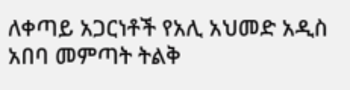ለቀጣይ አጋርነቶች የአሊ አህመድ አዲስ አበባ መምጣት ትልቅ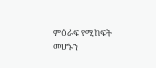ምዕራፍ የሚከፍት መሆኑን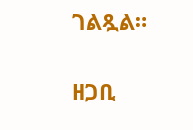ገልጿል።

ዘጋቢ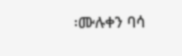፡ሙሉቀን ባሳ